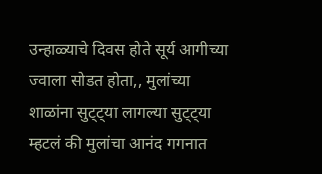उन्हाळ्याचे दिवस होते सूर्य आगीच्या ज्वाला सोडत होता,, मुलांच्या शाळांना सुट्ट्या लागल्या सुट्ट्या म्हटलं की मुलांचा आनंद गगनात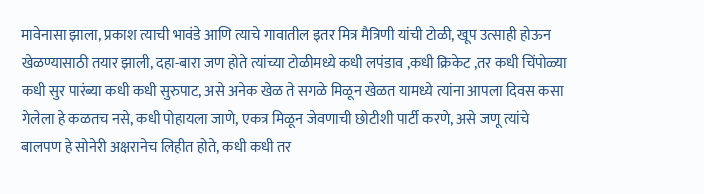मावेनासा झाला, प्रकाश त्याची भावंडे आणि त्याचे गावातील इतर मित्र मैत्रिणी यांची टोळी, खूप उत्साही होऊन खेळण्यासाठी तयार झाली, दहा-बारा जण होते त्यांच्या टोळीमध्ये कधी लपंडाव ,कधी क्रिकेट ,तर कधी चिंपोळ्या कधी सुर पारंब्या कधी कधी सुरुपाट, असे अनेक खेळ ते सगळे मिळून खेळत यामध्ये त्यांना आपला दिवस कसा गेलेला हे कळतच नसे, कधी पोहायला जाणे, एकत्र मिळून जेवणाची छोटीशी पार्टी करणे, असे जणू त्यांचे बालपण हे सोनेरी अक्षरानेच लिहीत होते, कधी कधी तर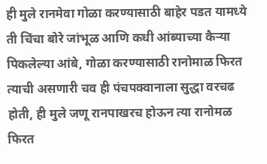ही मुले रानमेवा गोळा करण्यासाठी बाहेर पडत यामध्ये ती चिंचा बोरे जांभूळ आणि कधी आंब्याच्या कैऱ्या पिकलेल्या आंबे, गोळा करण्यासाठी रानोमाळ फिरत त्याची असणारी चव ही पंचपक्वानाला सुद्धा वरचढ होती, ही मुले जणू रानपाखरच होऊन त्या रानोमळ फिरत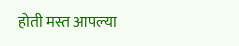होती मस्त आपल्या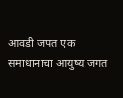आवडी जपत एक समाधानाचा आयुष्य जगत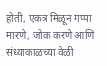होती, एकत्र मिळून गप्पा मारणे, जोक करणे आणि संध्याकाळच्या वेळी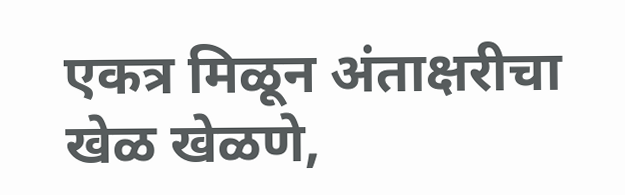एकत्र मिळून अंताक्षरीचा खेळ खेळणे,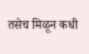तसेच मिळून कधी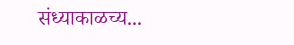संध्याकाळच्य...